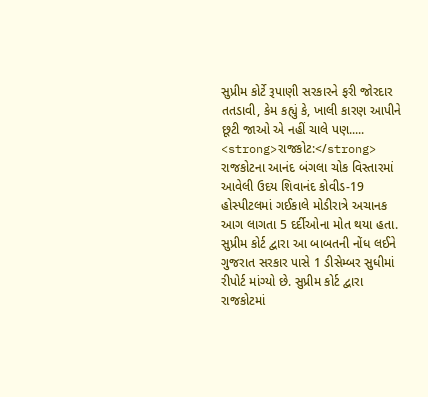સુપ્રીમ કોર્ટે રૂપાણી સરકારને ફરી જોરદાર તતડાવી, કેમ કહ્યું કે, ખાલી કારણ આપીને છૂટી જાઓ એ નહીં ચાલે પણ.....
<strong>રાજકોટ:</strong> રાજકોટના આનંદ બંગલા ચોક વિસ્તારમાં આવેલી ઉદય શિવાનંદ કોવીડ-19 હોસ્પીટલમાં ગઈકાલે મોડીરાત્રે અચાનક આગ લાગતા 5 દર્દીઓના મોત થયા હતા. સુપ્રીમ કોર્ટ દ્વારા આ બાબતની નોંધ લઈને ગુજરાત સરકાર પાસે 1 ડીસેમ્બર સુધીમાં રીપોર્ટ માંગ્યો છે. સુપ્રીમ કોર્ટ દ્વારા રાજકોટમાં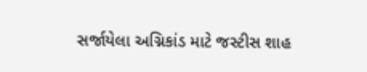સર્જાયેલા અગ્નિકાંડ માટે જસ્ટીસ શાહ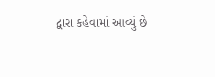દ્વારા કહેવામાં આવ્યું છે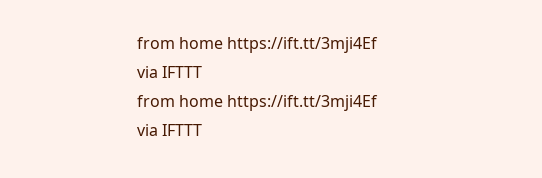from home https://ift.tt/3mji4Ef
via IFTTT
from home https://ift.tt/3mji4Ef
via IFTTT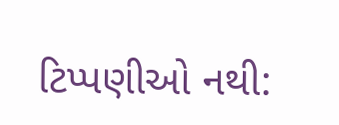ટિપ્પણીઓ નથી: